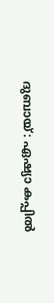ദുബായ്: ഏഷ്യാ കപ്പില്‍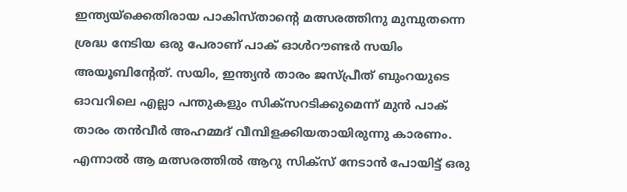ഇന്ത്യയ്‌ക്കെതിരായ പാകിസ്താന്റെ മത്സരത്തിനു മുമ്പുതന്നെ ശ്രദ്ധ നേടിയ ഒരു പേരാണ് പാക് ഓള്‍റൗണ്ടര്‍ സയിം അയൂബിന്റേത്. സയിം, ഇന്ത്യന്‍ താരം ജസ്പ്രീത് ബുംറയുടെ ഓവറിലെ എല്ലാ പന്തുകളും സിക്‌സറടിക്കുമെന്ന് മുന്‍ പാക് താരം തന്‍വീര്‍ അഹമ്മദ് വീമ്പിളക്കിയതായിരുന്നു കാരണം. എന്നാല്‍ ആ മത്സരത്തില്‍ ആറു സിക്‌സ് നേടാന്‍ പോയിട്ട് ഒരു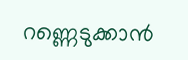റണ്ണെടുക്കാന്‍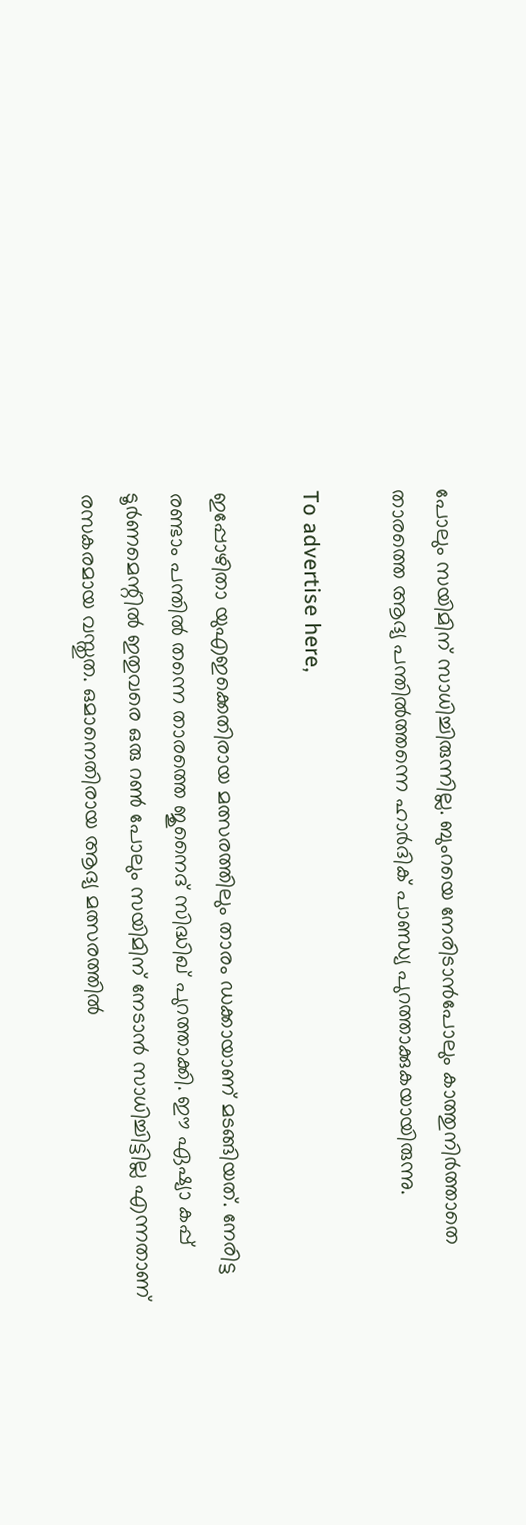പോലും സയിമിന് സാധിച്ചിരുന്നില്ല. ബുംറയെ നേരിടാന്‍പോലും കാത്തുനിര്‍ത്താതെ താരത്തെ ആദ്യ പന്തില്‍ത്തന്നെ ഹാര്‍ദിക് പാണ്ഡ്യ പുറത്താക്കുകയായിരുന്നു.

To advertise here,

ഇപ്പോഴിതാ യുഎഇക്കെതിരായ മത്സരത്തിലും താരം ഡക്കായാണ് മടങ്ങിയത്. നേരിട്ട രണ്ടാം പന്തില്‍ തന്നെ താരത്തെ ജുനൈദ് സിദ്ധിഖ് പുറത്താക്കി. ഈ ഏഷ്യാ കപ്പ് ടൂര്‍ണമെന്റില്‍ ഇതുവരെ ഒരു റണ്‍ പോലും സയിമിന് നേടാന്‍ സാധിച്ചിട്ടില്ല എന്നതാണ് രസകരമായ വസ്തുത. ഒമാനെതിരായ ആദ്യ മത്സരത്തില്‍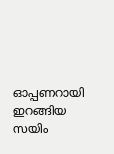ഓപ്പണറായി ഇറങ്ങിയ സയിം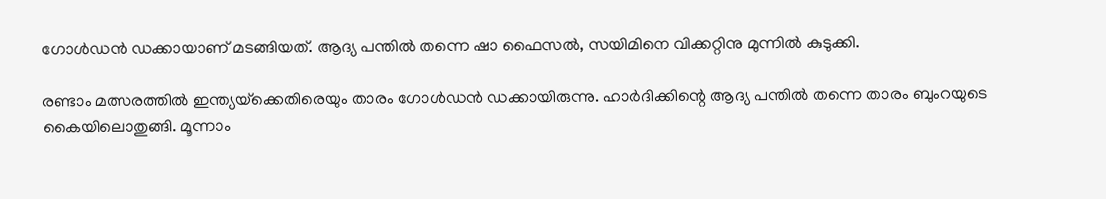ഗോള്‍ഡന്‍ ഡക്കായാണ് മടങ്ങിയത്. ആദ്യ പന്തില്‍ തന്നെ ഷാ ഫൈസല്‍, സയിമിനെ വിക്കറ്റിനു മുന്നില്‍ കുടുക്കി.

രണ്ടാം മത്സരത്തില്‍ ഇന്ത്യയ്‌ക്കെതിരെയും താരം ഗോള്‍ഡന്‍ ഡക്കായിരുന്നു. ഹാര്‍ദിക്കിന്റെ ആദ്യ പന്തില്‍ തന്നെ താരം ബുംറയുടെ കൈയിലൊതുങ്ങി. മൂന്നാം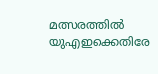മത്സരത്തില്‍ യുഎഇക്കെതിരേ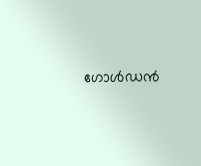ഗോള്‍ഡന്‍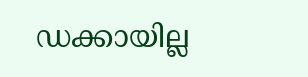ഡക്കായില്ല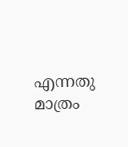എന്നതു മാത്രം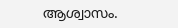ആശ്വാസം.